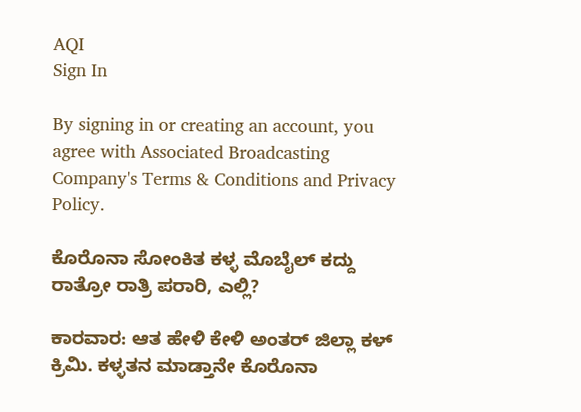AQI
Sign In

By signing in or creating an account, you agree with Associated Broadcasting Company's Terms & Conditions and Privacy Policy.

ಕೊರೊನಾ ಸೋಂಕಿತ ಕಳ್ಳ ಮೊಬೈಲ್ ಕದ್ದು ರಾತ್ರೋ ರಾತ್ರಿ ಪರಾರಿ, ಎಲ್ಲಿ?

ಕಾರವಾರ: ಆತ ಹೇಳಿ ಕೇಳಿ ಅಂತರ್ ಜಿಲ್ಲಾ ಕಳ್ ಕ್ರಿಮಿ. ಕಳ್ಳತನ ಮಾಡ್ತಾನೇ ಕೊರೊನಾ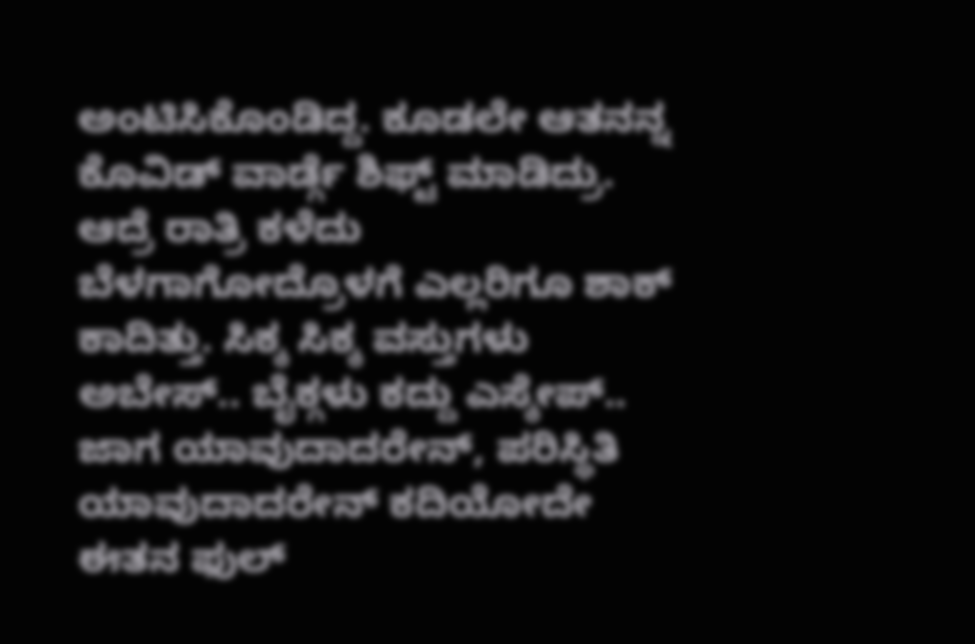ಅಂಟಿಸಿಕೊಂಡಿದ್ದ. ಕೂಡಲೇ ಆತನನ್ನ ಕೊವಿಡ್ ವಾರ್ಡ್ಗೆ ಶಿಫ್ಟ್ ಮಾಡಿದ್ರು. ಆದ್ರೆ ರಾತ್ರಿ ಕಳೆದು ಬೆಳಗಾಗೋದ್ರೊಳಗೆ ಎಲ್ಲರಿಗೂ ಶಾಕ್ ಕಾದಿತ್ತು. ಸಿಕ್ಕ ಸಿಕ್ಕ ವಸ್ತುಗಳು ಅಬೇಸ್.. ಬೈಕ್ಗಳು ಕದ್ದು ಎಸ್ಕೇಪ್.. ಜಾಗ ಯಾವುದಾದರೇನ್, ಪರಿಸ್ಥಿತಿ ಯಾವುದಾದರೇನ್ ಕದಿಯೋದೇ ಈತನ ಫುಲ್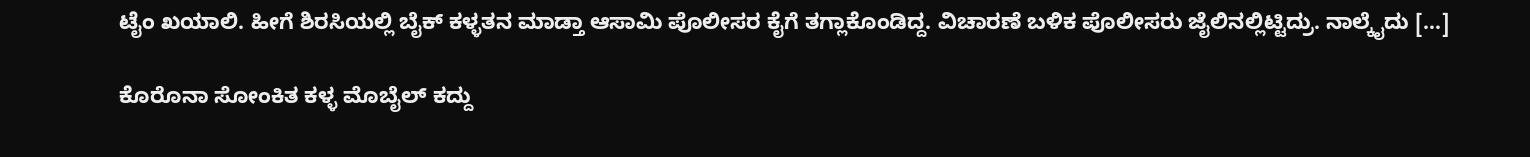ಟೈಂ ಖಯಾಲಿ. ಹೀಗೆ ಶಿರಸಿಯಲ್ಲಿ ಬೈಕ್ ಕಳ್ಳತನ ಮಾಡ್ತಾ ಆಸಾಮಿ ಪೊಲೀಸರ ಕೈಗೆ ತಗ್ಲಾಕೊಂಡಿದ್ದ. ವಿಚಾರಣೆ ಬಳಿಕ ಪೊಲೀಸರು ಜೈಲಿನಲ್ಲಿಟ್ಟಿದ್ರು. ನಾಲ್ಕೈದು […]

ಕೊರೊನಾ ಸೋಂಕಿತ ಕಳ್ಳ ಮೊಬೈಲ್ ಕದ್ದು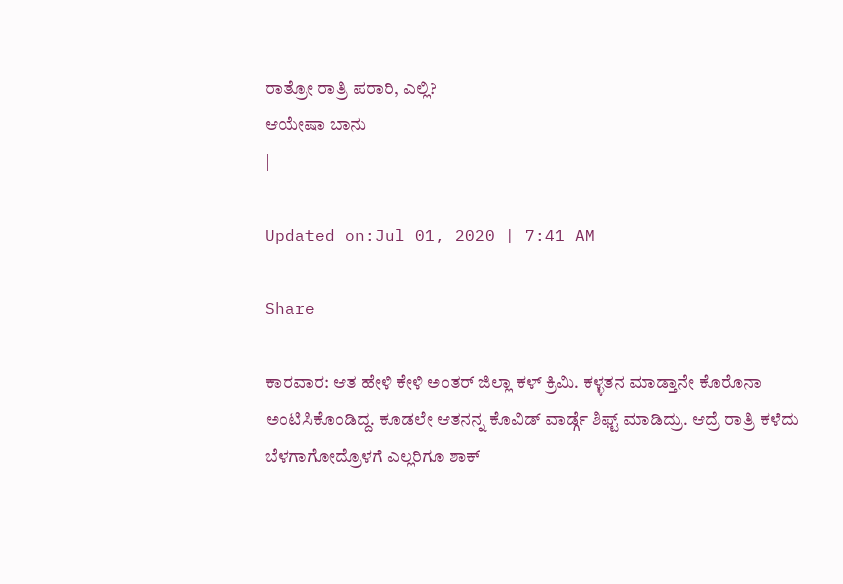ರಾತ್ರೋ ರಾತ್ರಿ ಪರಾರಿ, ಎಲ್ಲಿ?
ಆಯೇಷಾ ಬಾನು
|

Updated on:Jul 01, 2020 | 7:41 AM

Share

ಕಾರವಾರ: ಆತ ಹೇಳಿ ಕೇಳಿ ಅಂತರ್ ಜಿಲ್ಲಾ ಕಳ್ ಕ್ರಿಮಿ. ಕಳ್ಳತನ ಮಾಡ್ತಾನೇ ಕೊರೊನಾ ಅಂಟಿಸಿಕೊಂಡಿದ್ದ. ಕೂಡಲೇ ಆತನನ್ನ ಕೊವಿಡ್ ವಾರ್ಡ್ಗೆ ಶಿಫ್ಟ್ ಮಾಡಿದ್ರು. ಆದ್ರೆ ರಾತ್ರಿ ಕಳೆದು ಬೆಳಗಾಗೋದ್ರೊಳಗೆ ಎಲ್ಲರಿಗೂ ಶಾಕ್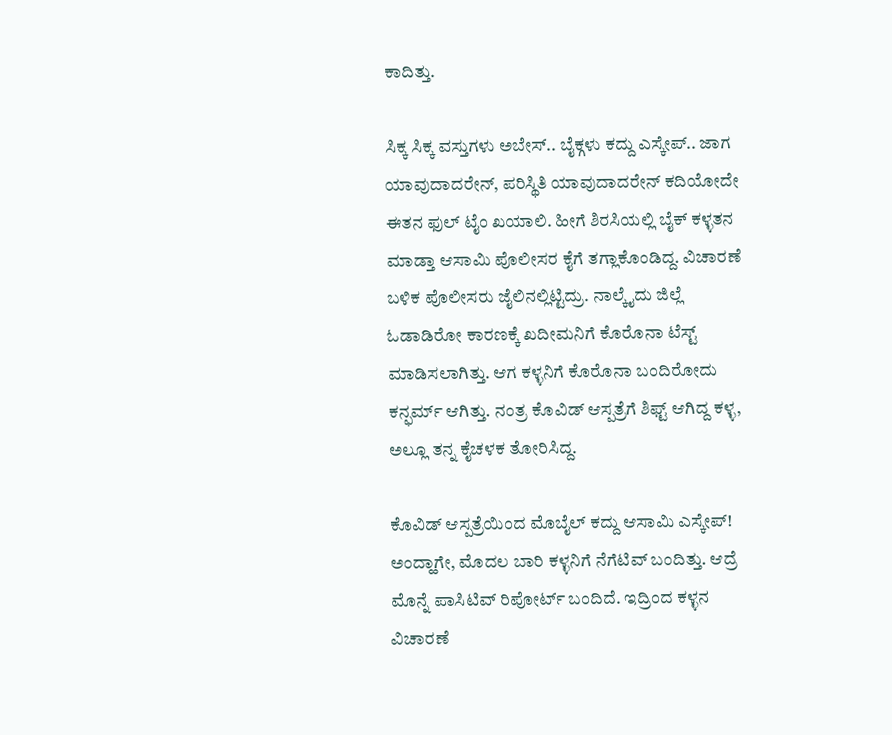ಕಾದಿತ್ತು.

ಸಿಕ್ಕ ಸಿಕ್ಕ ವಸ್ತುಗಳು ಅಬೇಸ್.. ಬೈಕ್ಗಳು ಕದ್ದು ಎಸ್ಕೇಪ್.. ಜಾಗ ಯಾವುದಾದರೇನ್, ಪರಿಸ್ಥಿತಿ ಯಾವುದಾದರೇನ್ ಕದಿಯೋದೇ ಈತನ ಫುಲ್ ಟೈಂ ಖಯಾಲಿ. ಹೀಗೆ ಶಿರಸಿಯಲ್ಲಿ ಬೈಕ್ ಕಳ್ಳತನ ಮಾಡ್ತಾ ಆಸಾಮಿ ಪೊಲೀಸರ ಕೈಗೆ ತಗ್ಲಾಕೊಂಡಿದ್ದ. ವಿಚಾರಣೆ ಬಳಿಕ ಪೊಲೀಸರು ಜೈಲಿನಲ್ಲಿಟ್ಟಿದ್ರು. ನಾಲ್ಕೈದು ಜಿಲ್ಲೆ ಓಡಾಡಿರೋ ಕಾರಣಕ್ಕೆ ಖದೀಮನಿಗೆ ಕೊರೊನಾ ಟೆಸ್ಟ್ ಮಾಡಿಸಲಾಗಿತ್ತು. ಆಗ ಕಳ್ಳನಿಗೆ ಕೊರೊನಾ ಬಂದಿರೋದು ಕನ್ಫರ್ಮ್ ಆಗಿತ್ತು. ನಂತ್ರ ಕೊವಿಡ್ ಆಸ್ಪತ್ರೆಗೆ ಶಿಫ್ಟ್ ಆಗಿದ್ದ ಕಳ್ಳ, ಅಲ್ಲೂ ತನ್ನ ಕೈಚಳಕ ತೋರಿಸಿದ್ದ.

ಕೊವಿಡ್ ಆಸ್ಪತ್ರೆಯಿಂದ ಮೊಬೈಲ್ ಕದ್ದು ಆಸಾಮಿ ಎಸ್ಕೇಪ್! ಅಂದ್ಹಾಗೇ, ಮೊದಲ ಬಾರಿ ಕಳ್ಳನಿಗೆ ನೆಗೆಟಿವ್ ಬಂದಿತ್ತು. ಆದ್ರೆ ಮೊನ್ನೆ ಪಾಸಿಟಿವ್ ರಿಪೋರ್ಟ್ ಬಂದಿದೆ. ಇದ್ರಿಂದ ಕಳ್ಳನ ವಿಚಾರಣೆ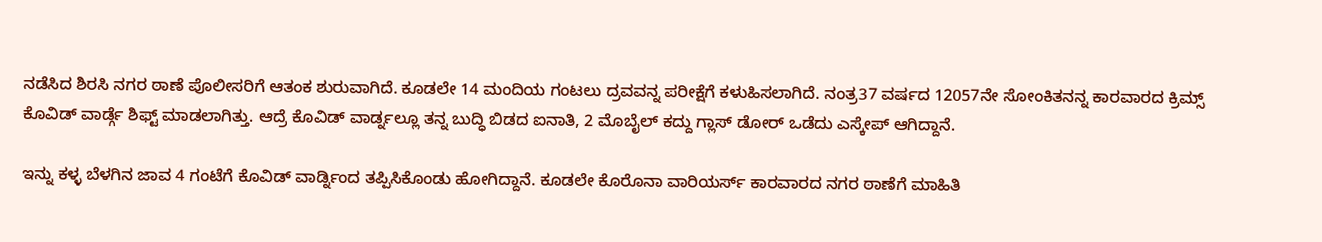ನಡೆಸಿದ ಶಿರಸಿ ನಗರ ಠಾಣೆ ಪೊಲೀಸರಿಗೆ ಆತಂಕ ಶುರುವಾಗಿದೆ. ಕೂಡಲೇ 14 ಮಂದಿಯ ಗಂಟಲು ದ್ರವವನ್ನ ಪರೀಕ್ಷೆಗೆ ಕಳುಹಿಸಲಾಗಿದೆ. ನಂತ್ರ37 ವರ್ಷದ 12057ನೇ ಸೋಂಕಿತನನ್ನ ಕಾರವಾರದ ಕ್ರಿಮ್ಸ್ ಕೊವಿಡ್ ವಾರ್ಡ್ಗೆ ಶಿಫ್ಟ್ ಮಾಡಲಾಗಿತ್ತು. ಆದ್ರೆ ಕೊವಿಡ್ ವಾರ್ಡ್ನಲ್ಲೂ ತನ್ನ ಬುದ್ಧಿ ಬಿಡದ ಐನಾತಿ, 2 ಮೊಬೈಲ್ ಕದ್ದು ಗ್ಲಾಸ್ ಡೋರ್ ಒಡೆದು ಎಸ್ಕೇಪ್ ಆಗಿದ್ದಾನೆ.

ಇನ್ನು ಕಳ್ಳ ಬೆಳಗಿನ ಜಾವ 4 ಗಂಟೆಗೆ ಕೊವಿಡ್ ವಾರ್ಡ್ನಿಂದ ತಪ್ಪಿಸಿಕೊಂಡು ಹೋಗಿದ್ದಾನೆ. ಕೂಡಲೇ ಕೊರೊನಾ ವಾರಿಯರ್ಸ್ ಕಾರವಾರದ ನಗರ ಠಾಣೆಗೆ ಮಾಹಿತಿ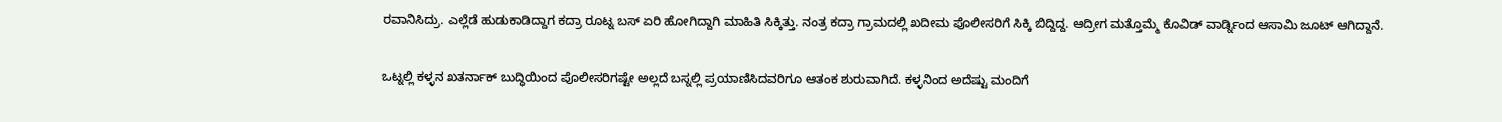ರವಾನಿಸಿದ್ರು. ಎಲ್ಲೆಡೆ ಹುಡುಕಾಡಿದ್ದಾಗ ಕದ್ರಾ ರೂಟ್ನ ಬಸ್ ಏರಿ ಹೋಗಿದ್ದಾಗಿ ಮಾಹಿತಿ ಸಿಕ್ಕಿತ್ತು. ನಂತ್ರ ಕದ್ರಾ ಗ್ರಾಮದಲ್ಲಿ ಖದೀಮ ಪೊಲೀಸರಿಗೆ ಸಿಕ್ಕಿ ಬಿದ್ದಿದ್ದ. ಆದ್ರೀಗ ಮತ್ತೊಮ್ಮೆ ಕೊವಿಡ್ ವಾರ್ಡ್ನಿಂದ ಆಸಾಮಿ ಜೂಟ್ ಆಗಿದ್ದಾನೆ.

ಒಟ್ನಲ್ಲಿ ಕಳ್ಳನ ಖತರ್ನಾಕ್ ಬುದ್ಧಿಯಿಂದ ಪೊಲೀಸರಿಗಷ್ಟೇ ಅಲ್ಲದೆ ಬಸ್ನಲ್ಲಿ ಪ್ರಯಾಣಿಸಿದವರಿಗೂ ಆತಂಕ ಶುರುವಾಗಿದೆ. ಕಳ್ಳನಿಂದ ಅದೆಷ್ಟು ಮಂದಿಗೆ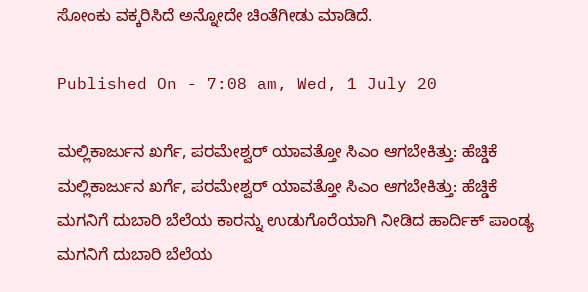ಸೋಂಕು ವಕ್ಕರಿಸಿದೆ ಅನ್ನೋದೇ ಚಿಂತೆಗೀಡು ಮಾಡಿದೆ.

Published On - 7:08 am, Wed, 1 July 20

ಮಲ್ಲಿಕಾರ್ಜುನ ಖರ್ಗೆ, ಪರಮೇಶ್ವರ್ ಯಾವತ್ತೋ ಸಿಎಂ ಆಗಬೇಕಿತ್ತು: ಹೆಚ್ಡಿಕೆ
ಮಲ್ಲಿಕಾರ್ಜುನ ಖರ್ಗೆ, ಪರಮೇಶ್ವರ್ ಯಾವತ್ತೋ ಸಿಎಂ ಆಗಬೇಕಿತ್ತು: ಹೆಚ್ಡಿಕೆ
ಮಗನಿಗೆ ದುಬಾರಿ ಬೆಲೆಯ ಕಾರನ್ನು ಉಡುಗೊರೆಯಾಗಿ ನೀಡಿದ ಹಾರ್ದಿಕ್ ಪಾಂಡ್ಯ
ಮಗನಿಗೆ ದುಬಾರಿ ಬೆಲೆಯ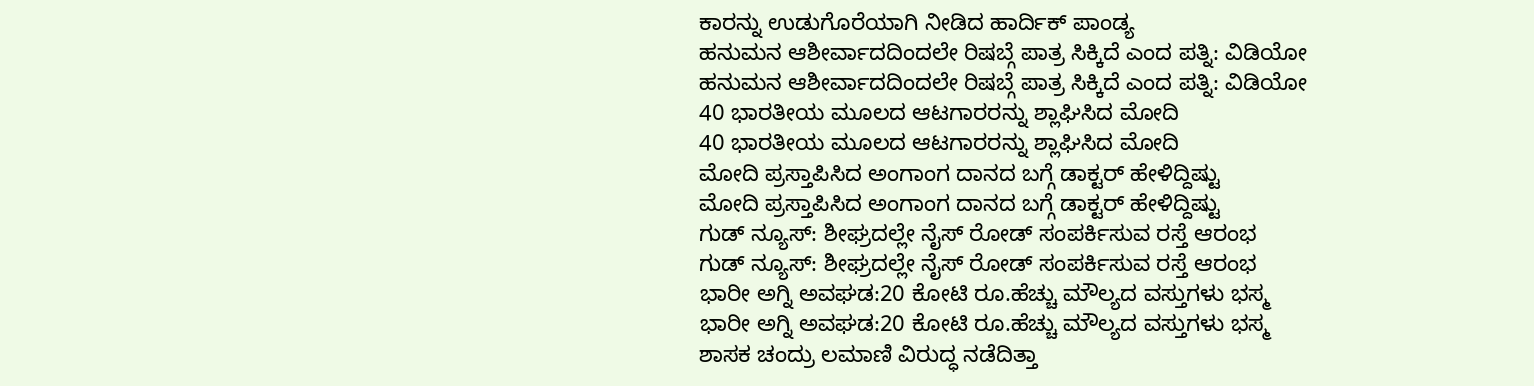ಕಾರನ್ನು ಉಡುಗೊರೆಯಾಗಿ ನೀಡಿದ ಹಾರ್ದಿಕ್ ಪಾಂಡ್ಯ
ಹನುಮನ ಆಶೀರ್ವಾದದಿಂದಲೇ ರಿಷಬ್ಗೆ ಪಾತ್ರ ಸಿಕ್ಕಿದೆ ಎಂದ ಪತ್ನಿ: ವಿಡಿಯೋ
ಹನುಮನ ಆಶೀರ್ವಾದದಿಂದಲೇ ರಿಷಬ್ಗೆ ಪಾತ್ರ ಸಿಕ್ಕಿದೆ ಎಂದ ಪತ್ನಿ: ವಿಡಿಯೋ
40 ಭಾರತೀಯ ಮೂಲದ ಆಟಗಾರರನ್ನು ಶ್ಲಾಘಿಸಿದ ಮೋದಿ
40 ಭಾರತೀಯ ಮೂಲದ ಆಟಗಾರರನ್ನು ಶ್ಲಾಘಿಸಿದ ಮೋದಿ
ಮೋದಿ ಪ್ರಸ್ತಾಪಿಸಿದ ಅಂಗಾಂಗ ದಾನದ ಬಗ್ಗೆ ಡಾಕ್ಟರ್ ಹೇಳಿದ್ದಿಷ್ಟು
ಮೋದಿ ಪ್ರಸ್ತಾಪಿಸಿದ ಅಂಗಾಂಗ ದಾನದ ಬಗ್ಗೆ ಡಾಕ್ಟರ್ ಹೇಳಿದ್ದಿಷ್ಟು
ಗುಡ್ ನ್ಯೂಸ್: ಶೀಘ್ರದಲ್ಲೇ ನೈಸ್‌ ರೋಡ್‌ ಸಂಪರ್ಕಿಸುವ ರಸ್ತೆ ಆರಂಭ
ಗುಡ್ ನ್ಯೂಸ್: ಶೀಘ್ರದಲ್ಲೇ ನೈಸ್‌ ರೋಡ್‌ ಸಂಪರ್ಕಿಸುವ ರಸ್ತೆ ಆರಂಭ
ಭಾರೀ ಅಗ್ನಿ ಅವಘಡ:20 ಕೋಟಿ ರೂ.ಹೆಚ್ಚು ಮೌಲ್ಯದ ವಸ್ತುಗಳು ಭಸ್ಮ
ಭಾರೀ ಅಗ್ನಿ ಅವಘಡ:20 ಕೋಟಿ ರೂ.ಹೆಚ್ಚು ಮೌಲ್ಯದ ವಸ್ತುಗಳು ಭಸ್ಮ
ಶಾಸಕ ಚಂದ್ರು ಲಮಾಣಿ ವಿರುದ್ಧ ನಡೆದಿತ್ತಾ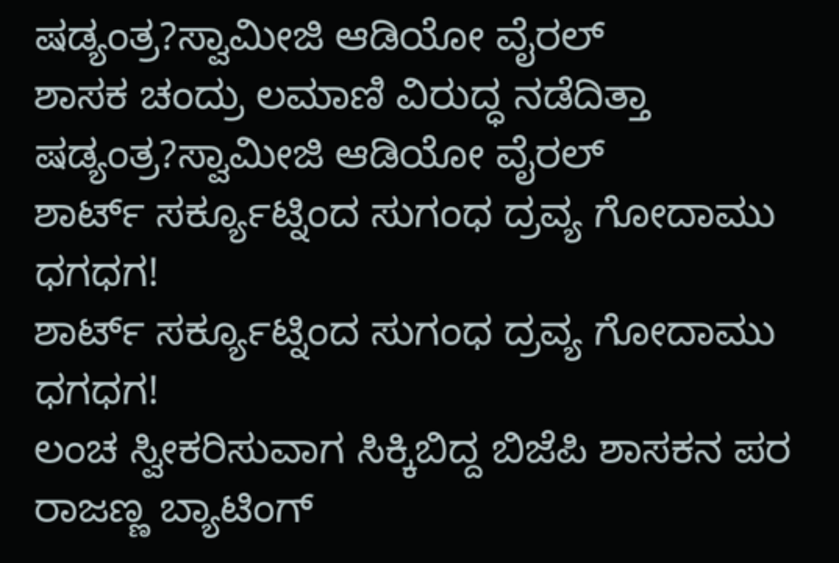ಷಡ್ಯಂತ್ರ?ಸ್ವಾಮೀಜಿ ಆಡಿಯೋ ವೈರಲ್
ಶಾಸಕ ಚಂದ್ರು ಲಮಾಣಿ ವಿರುದ್ಧ ನಡೆದಿತ್ತಾ ಷಡ್ಯಂತ್ರ?ಸ್ವಾಮೀಜಿ ಆಡಿಯೋ ವೈರಲ್
ಶಾರ್ಟ್ ಸರ್ಕ್ಯೂಟ್ನಿಂದ ಸುಗಂಧ ದ್ರವ್ಯ ಗೋದಾಮು ಧಗಧಗ!
ಶಾರ್ಟ್ ಸರ್ಕ್ಯೂಟ್ನಿಂದ ಸುಗಂಧ ದ್ರವ್ಯ ಗೋದಾಮು ಧಗಧಗ!
ಲಂಚ ಸ್ವೀಕರಿಸುವಾಗ ಸಿಕ್ಕಿಬಿದ್ದ ಬಿಜೆಪಿ ಶಾಸಕನ ಪರ ರಾಜಣ್ಣ ಬ್ಯಾಟಿಂಗ್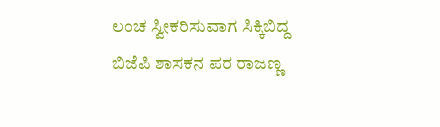ಲಂಚ ಸ್ವೀಕರಿಸುವಾಗ ಸಿಕ್ಕಿಬಿದ್ದ ಬಿಜೆಪಿ ಶಾಸಕನ ಪರ ರಾಜಣ್ಣ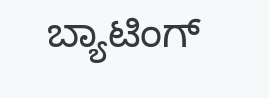ಬ್ಯಾಟಿಂಗ್